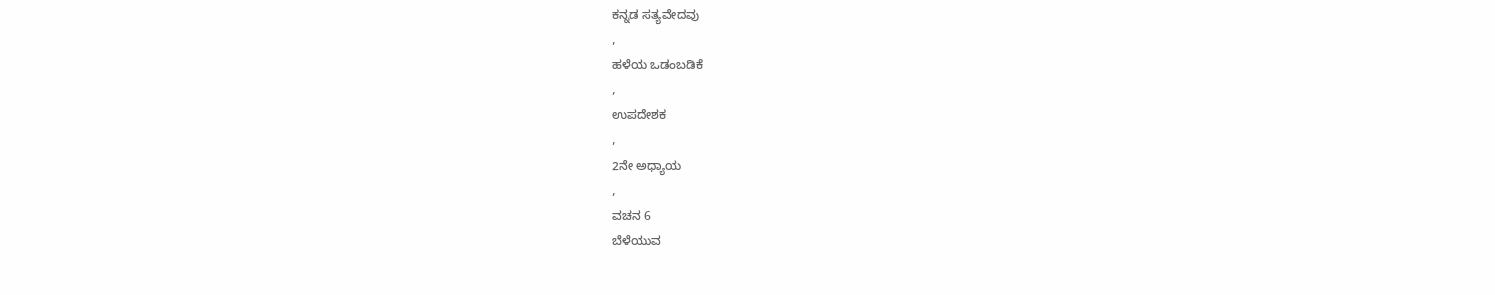ಕನ್ನಡ ಸತ್ಯವೇದವು
,
ಹಳೆಯ ಒಡಂಬಡಿಕೆ
,
ಉಪದೇಶಕ
,
2ನೇ ಅಧ್ಯಾಯ
,
ವಚನ 6
ಬೆಳೆಯುವ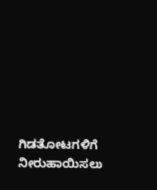ಗಿಡತೋಟಗಳಿಗೆ ನೀರುಹಾಯಿಸಲು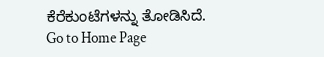ಕೆರೆಕುಂಟೆಗಳನ್ನು ತೋಡಿಸಿದೆ.
Go to Home Page